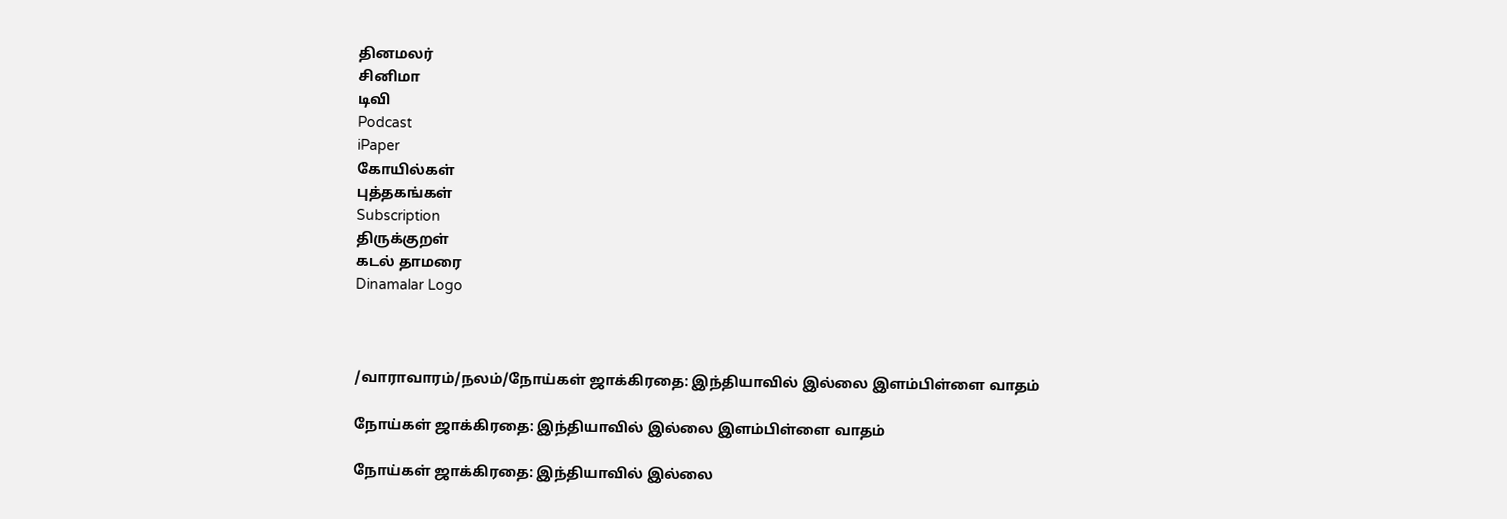தினமலர்
சினிமா
டிவி
Podcast
iPaper
கோயில்கள்
புத்தகங்கள்
Subscription
திருக்குறள்
கடல் தாமரை
Dinamalar Logo



/வாராவாரம்/நலம்/நோய்கள் ஜாக்கிரதை: இந்தியாவில் இல்லை இளம்பிள்ளை வாதம்

நோய்கள் ஜாக்கிரதை: இந்தியாவில் இல்லை இளம்பிள்ளை வாதம்

நோய்கள் ஜாக்கிரதை: இந்தியாவில் இல்லை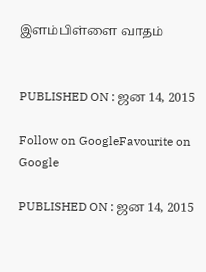இளம்பிள்ளை வாதம்


PUBLISHED ON : ஜன 14, 2015

Follow on GoogleFavourite on Google

PUBLISHED ON : ஜன 14, 2015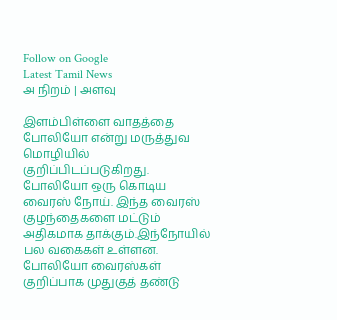Follow on Google
Latest Tamil News
அ நிறம் | அளவு

இளம்பிள்ளை வாதத்தை போலியோ என்று மருத்துவ மொழியில் குறிப்பிடப்படுகிறது. போலியோ ஒரு கொடிய வைரஸ் நோய். இந்த வைரஸ் குழந்தைகளை மட்டும் அதிகமாக தாக்கும்.இந்நோயில் பல வகைகள் உள்ளன. போலியோ வைரஸ்கள் குறிப்பாக முதுகுத் தண்டு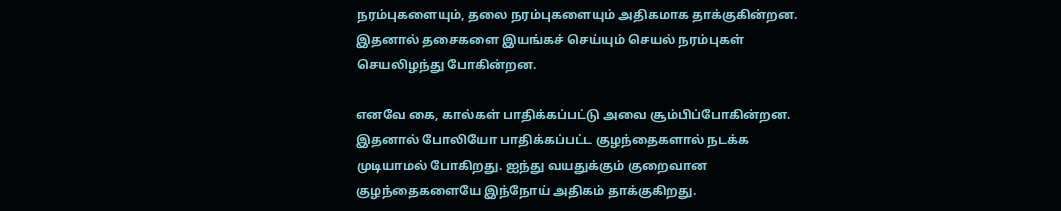நரம்புகளையும், தலை நரம்புகளையும் அதிகமாக தாக்குகின்றன. இதனால் தசைகளை இயங்கச் செய்யும் செயல் நரம்புகள் செயலிழந்து போகின்றன.

எனவே கை, கால்கள் பாதிக்கப்பட்டு அவை சூம்பிப்போகின்றன. இதனால் போலியோ பாதிக்கப்பட்ட குழந்தைகளால் நடக்க முடியாமல் போகிறது. ஐந்து வயதுக்கும் குறைவான குழந்தைகளையே இந்நோய் அதிகம் தாக்குகிறது.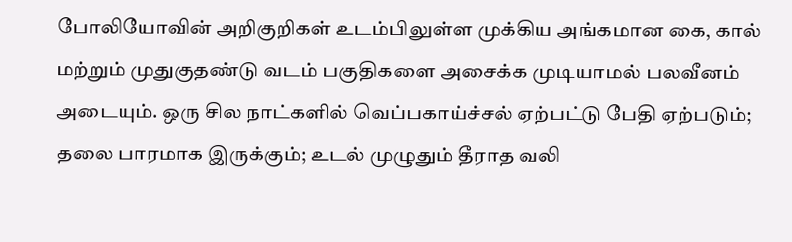போலியோவின் அறிகுறிகள் உடம்பிலுள்ள முக்கிய அங்கமான கை, கால் மற்றும் முதுகுதண்டு வடம் பகுதிகளை அசைக்க முடியாமல் பலவீனம் அடையும். ஒரு சில நாட்களில் வெப்பகாய்ச்சல் ஏற்பட்டு பேதி ஏற்படும்; தலை பாரமாக இருக்கும்; உடல் முழுதும் தீராத வலி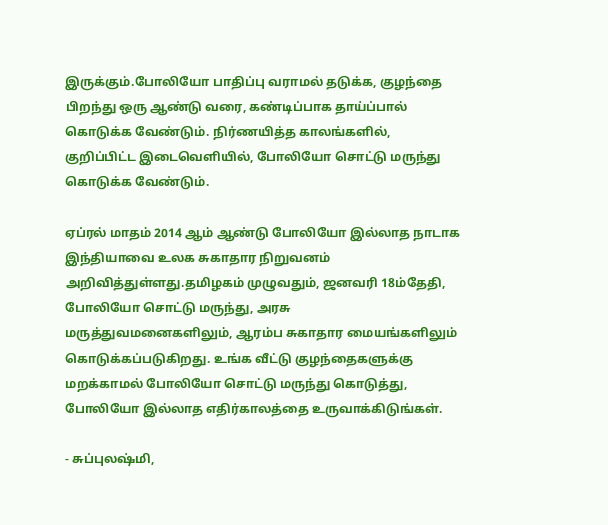இருக்கும்.போலியோ பாதிப்பு வராமல் தடுக்க, குழந்தை பிறந்து ஒரு ஆண்டு வரை, கண்டிப்பாக தாய்ப்பால் கொடுக்க வேண்டும். நிர்ணயித்த காலங்களில், குறிப்பிட்ட இடைவெளியில், போலியோ சொட்டு மருந்து கொடுக்க வேண்டும்.

ஏப்ரல் மாதம் 2014 ஆம் ஆண்டு போலியோ இல்லாத நாடாக இந்தியாவை உலக சுகாதார நிறுவனம் அறிவித்துள்ளது.தமிழகம் முழுவதும், ஜனவரி 18ம்தேதி, போலியோ சொட்டு மருந்து, அரசு மருத்துவமனைகளிலும், ஆரம்ப சுகாதார மையங்களிலும் கொடுக்கப்படுகிறது. உங்க வீட்டு குழந்தைகளுக்கு மறக்காமல் போலியோ சொட்டு மருந்து கொடுத்து, போலியோ இல்லாத எதிர்காலத்தை உருவாக்கிடுங்கள்.

- சுப்புலஷ்மி,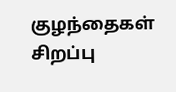குழந்தைகள் சிறப்பு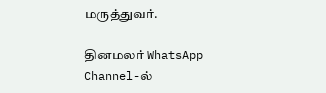மருத்துவர்.

தினமலர் WhatsApp Channel-ல்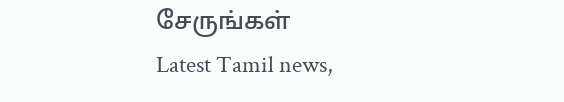சேருங்கள்
Latest Tamil news,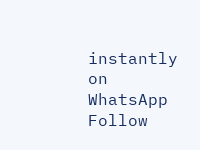instantly on WhatsApp
Follow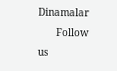Dinamalar
      Follow us